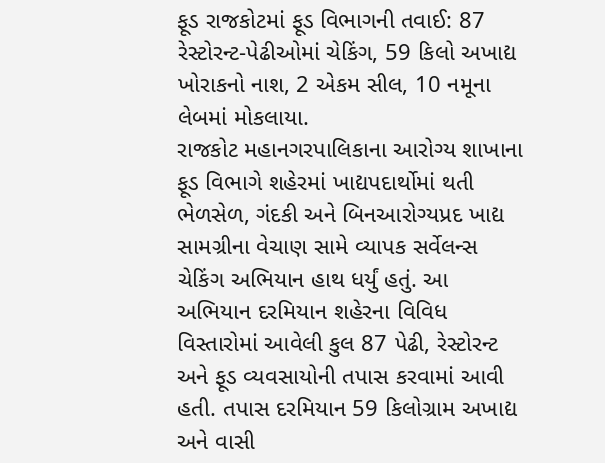ફૂડ રાજકોટમાં ફૂડ વિભાગની તવાઈ: 87 રેસ્ટોરન્ટ-પેઢીઓમાં ચેકિંગ, 59 કિલો અખાદ્ય ખોરાકનો નાશ, 2 એકમ સીલ, 10 નમૂના લેબમાં મોકલાયા.
રાજકોટ મહાનગરપાલિકાના આરોગ્ય શાખાના ફૂડ વિભાગે શહેરમાં ખાદ્યપદાર્થોમાં થતી ભેળસેળ, ગંદકી અને બિનઆરોગ્યપ્રદ ખાદ્ય સામગ્રીના વેચાણ સામે વ્યાપક સર્વેલન્સ ચેકિંગ અભિયાન હાથ ધર્યું હતું. આ અભિયાન દરમિયાન શહેરના વિવિધ વિસ્તારોમાં આવેલી કુલ 87 પેઢી, રેસ્ટોરન્ટ અને ફૂડ વ્યવસાયોની તપાસ કરવામાં આવી હતી. તપાસ દરમિયાન 59 કિલોગ્રામ અખાદ્ય અને વાસી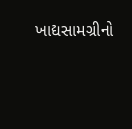ખાદ્યસામગ્રીનો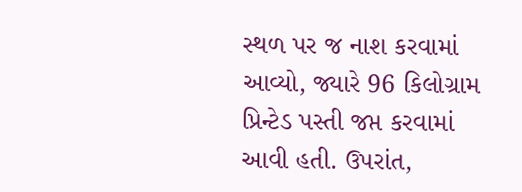સ્થળ પર જ નાશ કરવામાં આવ્યો, જ્યારે 96 કિલોગ્રામ પ્રિન્ટેડ પસ્તી જપ્ત કરવામાં આવી હતી. ઉપરાંત,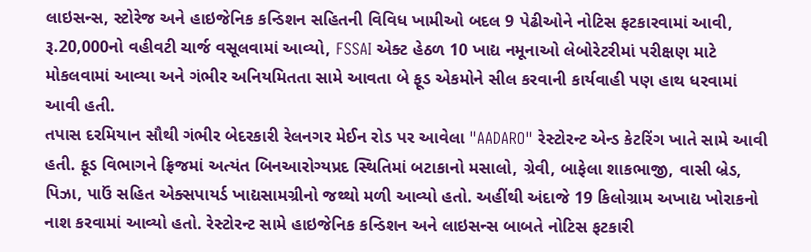લાઇસન્સ, સ્ટોરેજ અને હાઇજેનિક કન્ડિશન સહિતની વિવિધ ખામીઓ બદલ 9 પેઢીઓને નોટિસ ફટકારવામાં આવી, રૂ.20,000નો વહીવટી ચાર્જ વસૂલવામાં આવ્યો, FSSAI એક્ટ હેઠળ 10 ખાદ્ય નમૂનાઓ લેબોરેટરીમાં પરીક્ષણ માટે મોકલવામાં આવ્યા અને ગંભીર અનિયમિતતા સામે આવતા બે ફૂડ એકમોને સીલ કરવાની કાર્યવાહી પણ હાથ ધરવામાં આવી હતી.
તપાસ દરમિયાન સૌથી ગંભીર બેદરકારી રેલનગર મેઈન રોડ પર આવેલા "AADARO" રેસ્ટોરન્ટ એન્ડ કેટરિંગ ખાતે સામે આવી હતી. ફૂડ વિભાગને ફ્રિજમાં અત્યંત બિનઆરોગ્યપ્રદ સ્થિતિમાં બટાકાનો મસાલો, ગ્રેવી, બાફેલા શાકભાજી, વાસી બ્રેડ, પિઝા, પાઉં સહિત એક્સપાયર્ડ ખાદ્યસામગ્રીનો જથ્થો મળી આવ્યો હતો. અહીંથી અંદાજે 19 કિલોગ્રામ અખાદ્ય ખોરાકનો નાશ કરવામાં આવ્યો હતો. રેસ્ટોરન્ટ સામે હાઇજેનિક કન્ડિશન અને લાઇસન્સ બાબતે નોટિસ ફટકારી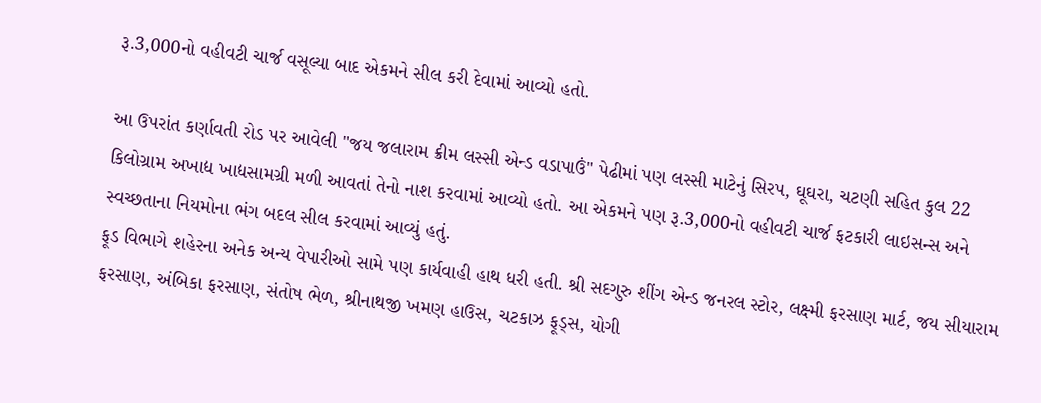રૂ.3,000નો વહીવટી ચાર્જ વસૂલ્યા બાદ એકમને સીલ કરી દેવામાં આવ્યો હતો.

આ ઉપરાંત કર્ણાવતી રોડ પર આવેલી "જય જલારામ ક્રીમ લસ્સી એન્ડ વડાપાઉં" પેઢીમાં પણ લસ્સી માટેનું સિરપ, ઘૂઘરા, ચટણી સહિત કુલ 22 કિલોગ્રામ અખાદ્ય ખાદ્યસામગ્રી મળી આવતાં તેનો નાશ કરવામાં આવ્યો હતો. આ એકમને પણ રૂ.3,000નો વહીવટી ચાર્જ ફટકારી લાઇસન્સ અને સ્વચ્છતાના નિયમોના ભંગ બદલ સીલ કરવામાં આવ્યું હતું.
ફૂડ વિભાગે શહેરના અનેક અન્ય વેપારીઓ સામે પણ કાર્યવાહી હાથ ધરી હતી. શ્રી સદગુરુ શીંગ એન્ડ જનરલ સ્ટોર, લક્ષ્મી ફરસાણ માર્ટ, જય સીયારામ ફરસાણ, અંબિકા ફરસાણ, સંતોષ ભેળ, શ્રીનાથજી ખમણ હાઉસ, ચટકાઝ ફૂડ્સ, યોગી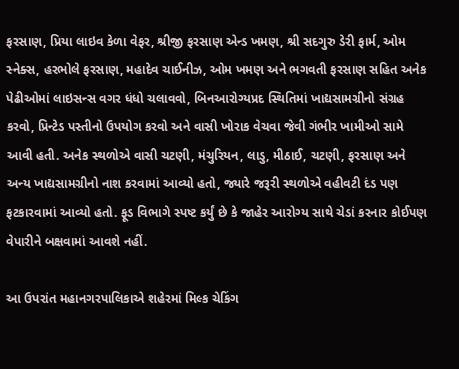ફરસાણ, પ્રિયા લાઇવ કેળા વેફર, શ્રીજી ફરસાણ એન્ડ ખમણ, શ્રી સદગુરુ ડેરી ફાર્મ, ઓમ સ્નેક્સ, હરભોલે ફરસાણ, મહાદેવ ચાઈનીઝ, ઓમ ખમણ અને ભગવતી ફરસાણ સહિત અનેક પેઢીઓમાં લાઇસન્સ વગર ધંધો ચલાવવો, બિનઆરોગ્યપ્રદ સ્થિતિમાં ખાદ્યસામગ્રીનો સંગ્રહ કરવો, પ્રિન્ટેડ પસ્તીનો ઉપયોગ કરવો અને વાસી ખોરાક વેચવા જેવી ગંભીર ખામીઓ સામે આવી હતી. અનેક સ્થળોએ વાસી ચટણી, મંચુરિયન, લાડુ, મીઠાઈ, ચટણી, ફરસાણ અને અન્ય ખાદ્યસામગ્રીનો નાશ કરવામાં આવ્યો હતો, જ્યારે જરૂરી સ્થળોએ વહીવટી દંડ પણ ફટકારવામાં આવ્યો હતો. ફૂડ વિભાગે સ્પષ્ટ કર્યું છે કે જાહેર આરોગ્ય સાથે ચેડાં કરનાર કોઈપણ વેપારીને બક્ષવામાં આવશે નહીં.

આ ઉપરાંત મહાનગરપાલિકાએ શહેરમાં મિલ્ક ચેકિંગ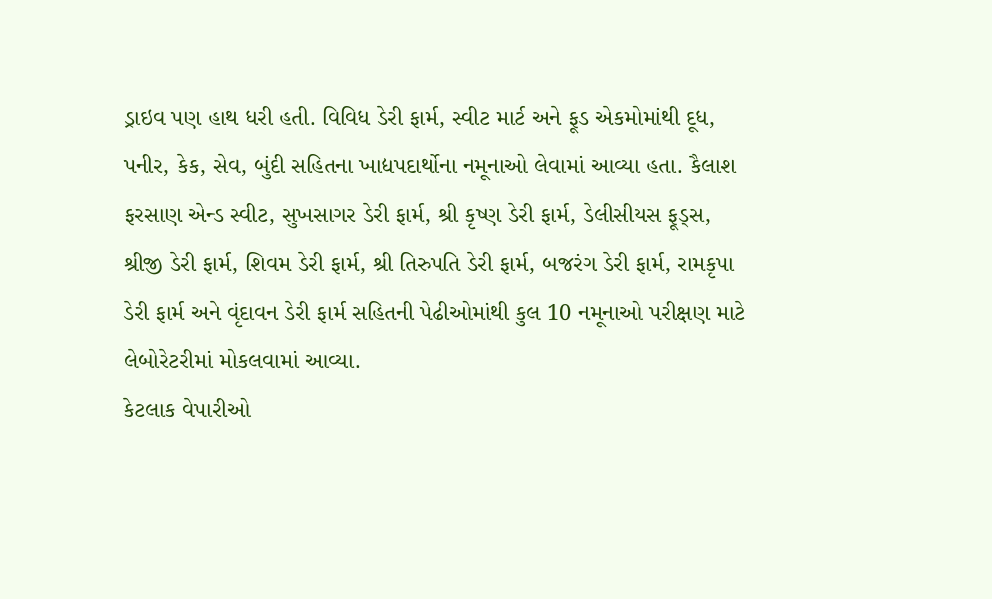ડ્રાઇવ પણ હાથ ધરી હતી. વિવિધ ડેરી ફાર્મ, સ્વીટ માર્ટ અને ફૂડ એકમોમાંથી દૂધ, પનીર, કેક, સેવ, બુંદી સહિતના ખાદ્યપદાર્થોના નમૂનાઓ લેવામાં આવ્યા હતા. કૈલાશ ફરસાણ એન્ડ સ્વીટ, સુખસાગર ડેરી ફાર્મ, શ્રી કૃષ્ણ ડેરી ફાર્મ, ડેલીસીયસ ફૂડ્સ, શ્રીજી ડેરી ફાર્મ, શિવમ ડેરી ફાર્મ, શ્રી તિરુપતિ ડેરી ફાર્મ, બજરંગ ડેરી ફાર્મ, રામકૃપા ડેરી ફાર્મ અને વૃંદાવન ડેરી ફાર્મ સહિતની પેઢીઓમાંથી કુલ 10 નમૂનાઓ પરીક્ષણ માટે લેબોરેટરીમાં મોકલવામાં આવ્યા.
કેટલાક વેપારીઓ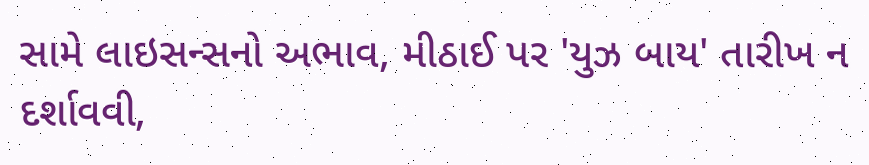સામે લાઇસન્સનો અભાવ, મીઠાઈ પર 'યુઝ બાય' તારીખ ન દર્શાવવી,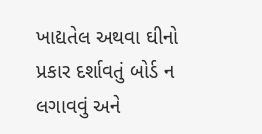ખાદ્યતેલ અથવા ઘીનો પ્રકાર દર્શાવતું બોર્ડ ન લગાવવું અને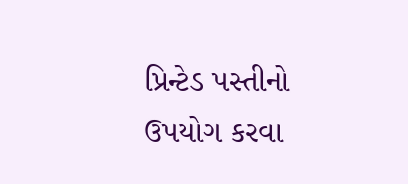પ્રિન્ટેડ પસ્તીનો ઉપયોગ કરવા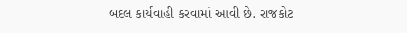બદલ કાર્યવાહી કરવામાં આવી છે. રાજકોટ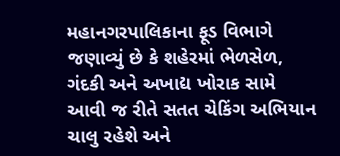મહાનગરપાલિકાના ફૂડ વિભાગે જણાવ્યું છે કે શહેરમાં ભેળસેળ, ગંદકી અને અખાદ્ય ખોરાક સામે આવી જ રીતે સતત ચેકિંગ અભિયાન ચાલુ રહેશે અને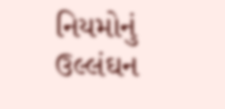નિયમોનું ઉલ્લંઘન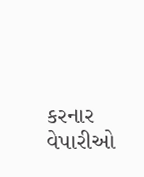કરનાર વેપારીઓ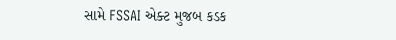સામે FSSAI એક્ટ મુજબ કડક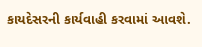કાયદેસરની કાર્યવાહી કરવામાં આવશે.